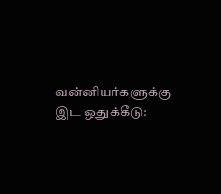வன்னியர்களுக்கு இட ஒதுக்கீடு: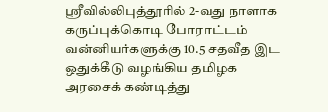ஸ்ரீவில்லிபுத்தூரில் 2-வது நாளாக கருப்புக்கொடி போராட்டம்
வன்னியர்களுக்கு 10.5 சதவீத இட ஒதுக்கீடு வழங்கிய தமிழக அரசைக் கண்டித்து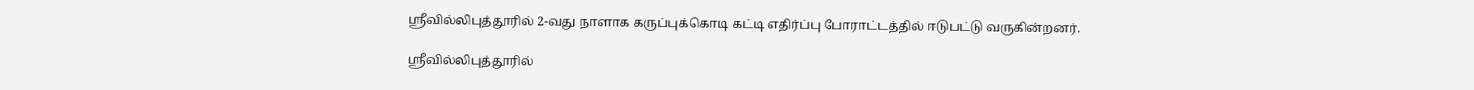ஸ்ரீவில்லிபுத்தூரில் 2-வது நாளாக கருப்புக்கொடி கட்டி எதிர்ப்பு போராட்டத்தில் ஈடுபட்டு வருகின்றனர்.

ஸ்ரீவில்லிபுத்தூரில்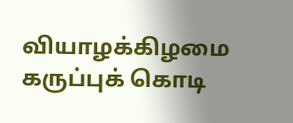வியாழக்கிழமை கருப்புக் கொடி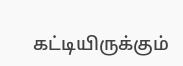கட்டியிருக்கும்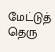மேட்டுத் தெரு